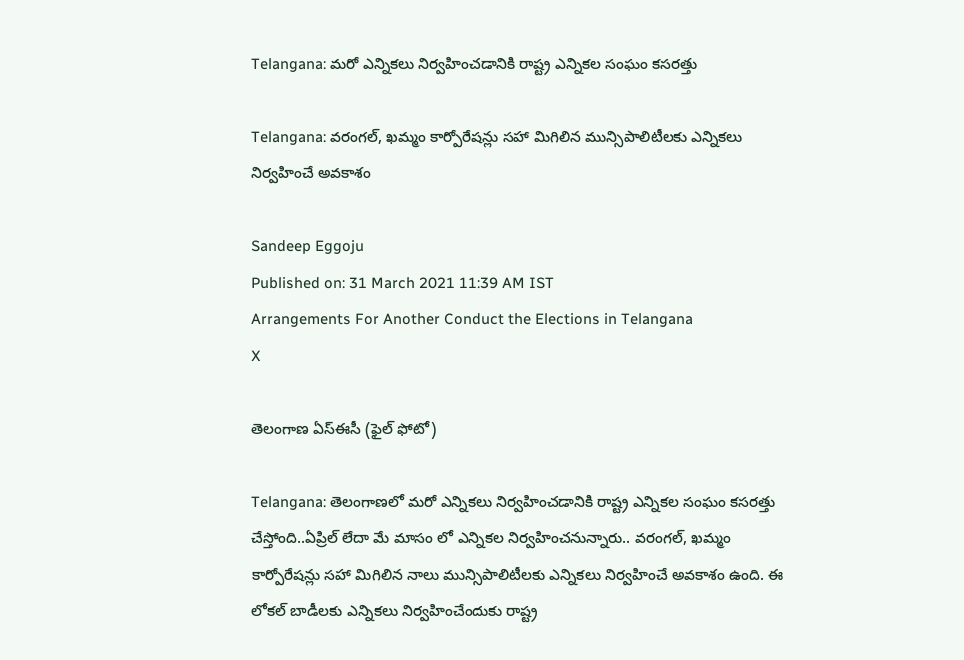Telangana: మరో ఎన్నికలు నిర్వహించడానికి రాష్ట్ర ఎన్నికల సంఘం కసరత్తు

Telangana: వరంగల్, ఖమ్మం కార్పోరేషన్లు సహా మిగిలిన మున్సిపాలిటీలకు ఎన్నికలు నిర్వహించే అవకాశం

Sandeep Eggoju
Published on: 31 March 2021 11:39 AM IST
Arrangements For Another Conduct the Elections in Telangana
X

తెలంగాణ ఏస్ఈసీ (ఫైల్ ఫోటో)

Telangana: తెలంగాణలో మరో ఎన్నికలు నిర్వహించడానికి రాష్ట్ర ఎన్నికల సంఘం కసరత్తు చేస్తోంది..ఏప్రిల్ లేదా మే మాసం లో ఎన్నికల నిర్వహించనున్నారు.. వరంగల్, ఖమ్మం కార్పోరేషన్లు సహా మిగిలిన నాలు మున్సిపాలిటీలకు ఎన్నికలు నిర్వహించే అవకాశం ఉంది. ఈ లోకల్ బాడీలకు ఎన్నికలు నిర్వహించేందుకు రాష్ట్ర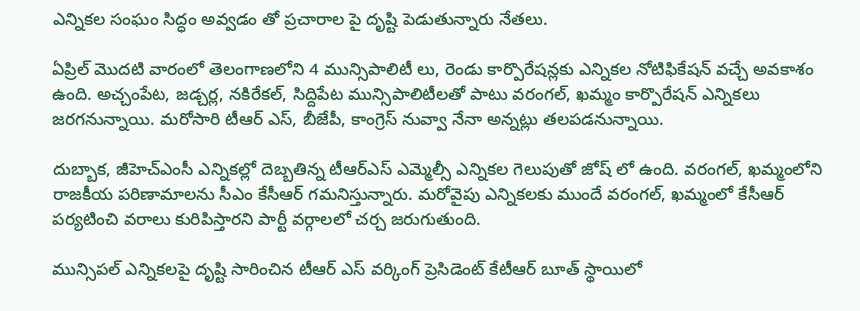ఎన్నికల సంఘం సిద్ధం అవ్వడం తో ప్రచారాల పై దృష్టి పెడుతున్నారు నేతలు.

ఏప్రిల్ మొదటి వారంలో తెలంగాణలోని 4 మున్సిపాలిటీ లు, రెండు కార్పొరేషన్లకు ఎన్నికల నోటిఫికేషన్ వచ్చే అవకాశం ఉంది. అచ్చంపేట, జడ్చర్ల, నకిరేకల్, సిద్దిపేట మున్సిపాలిటీలతో పాటు వరంగల్, ఖమ్మం కార్పొరేషన్ ఎన్నికలు జరగనున్నాయి. మరోసారి టీఆర్ ఎస్, బీజేపీ, కాంగ్రెస్ నువ్వా నేనా అన్నట్లు తలపడనున్నాయి.

దుబ్బాక, జీహెచ్ఎంసీ ఎన్నికల్లో దెబ్బతిన్న టీఆర్ఎస్ ఎమ్మెల్సీ ఎన్నికల గెలుపుతో జోష్ లో ఉంది. వరంగల్, ఖమ్మంలోని రాజకీయ పరిణామాలను సీఎం కేసీఆర్ గమనిస్తున్నారు. మరోవైపు ఎన్నికలకు ముందే వరంగల్, ఖమ్మంలో కేసీఆర్ పర్యటించి వరాలు కురిపిస్తారని పార్టీ వర్గాలలో చర్చ జరుగుతుంది.

మున్సిపల్ ఎన్నికలపై దృష్టి సారించిన టీఆర్ ఎస్ వర్కింగ్ ప్రెసిడెంట్ కేటీఆర్ బూత్ స్థాయిలో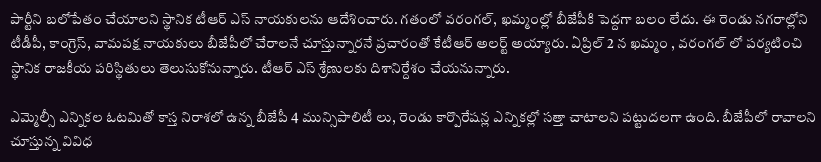పార్టీని బలోపేతం చేయాలని స్థానిక టీఆర్ ఎస్ నాయకులను ఆదేశించారు. గతంలో వరంగల్, ఖమ్మంల్లో బీజేపీకి పెద్దగా బలం లేదు. ఈ రెండు నగరాల్లోని టీడీపీ, కాంగ్రెస్, వామపక్ష నాయకులు బీజేపీలో చేరాలనే చూస్తున్నారనే ప్రచారంతో కేటీఆర్ అలర్ట్ అయ్యారు. ఏప్రిల్ 2 న ఖమ్మం , వరంగల్ లో పర్యటించి స్థానిక రాజకీయ పరిస్థితులు తెలుసుకోనున్నారు. టీఆర్ ఎస్ శ్రేణులకు దిశానిర్దేశం చేయనున్నారు.

ఎమ్మెల్సీ ఎన్నికల ఓటమితో కాస్త నిరాశలో ఉన్న బీజేపీ 4 మున్సిపాలిటీ లు, రెండు కార్పొరేషన్ల ఎన్నికల్లో సత్తా చాటాలని పట్టుదలగా ఉంది. బీజేపీలో రావాలని చూస్తున్న వివిధ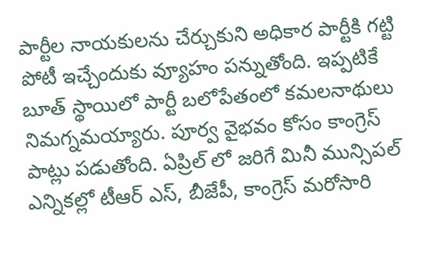పార్టీల నాయకులను చేర్చుకుని అధికార పార్టీకి గట్టి పోటీ ఇచ్చేందుకు వ్యూహం పన్నుతోంది. ఇప్పటికే బూత్ స్థాయిలో పార్టీ బలోపేతంలో కమలనాథులు నిమగ్నమయ్యారు. పూర్వ వైభవం కోసం కాంగ్రెస్ పాట్లు పడుతోంది. ఏప్రిల్ లో జరిగే మినీ మున్సిపల్ ఎన్నికల్లో టీఆర్ ఎస్, బీజేపీ, కాంగ్రెస్ మరోసారి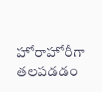హోరాహోరీగా తలపడడం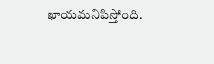ఖాయమనిపిస్తోంది.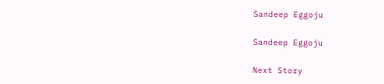Sandeep Eggoju

Sandeep Eggoju

Next Story